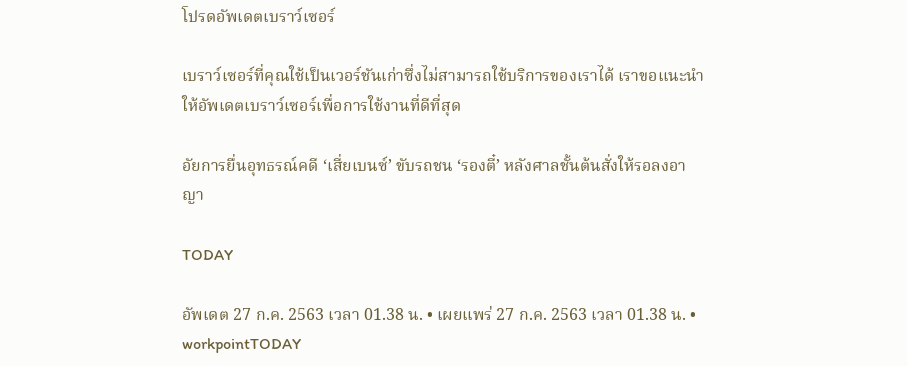โปรดอัพเดตเบราว์เซอร์

เบราว์เซอร์ที่คุณใช้เป็นเวอร์ชันเก่าซึ่งไม่สามารถใช้บริการของเราได้ เราขอแนะนำให้อัพเดตเบราว์เซอร์เพื่อการใช้งานที่ดีที่สุด

อัยการยื่นอุทธรณ์คดี ‘เสี่ยเบนซ์’ ขับรถชน ‘รองตี๋’ หลังศาลชั้นต้นสั่งให้รอลงอาญา

TODAY

อัพเดต 27 ก.ค. 2563 เวลา 01.38 น. • เผยแพร่ 27 ก.ค. 2563 เวลา 01.38 น. • workpointTODAY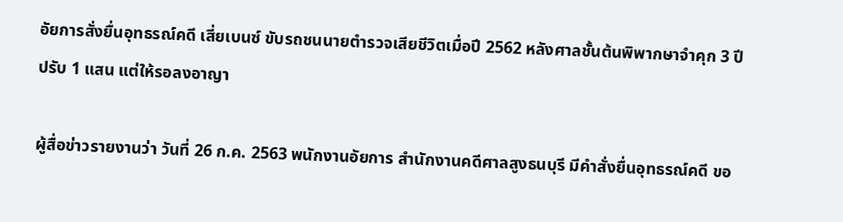อัยการสั่งยื่นอุทธรณ์คดี เสี่ยเบนซ์ ขับรถชนนายตำรวจเสียชีวิตเมื่อปี 2562 หลังศาลชั้นต้นพิพากษาจำคุก 3 ปี ปรับ 1 แสน แต่ให้รอลงอาญา

ผู้สื่อข่าวรายงานว่า วันที่ 26 ก.ค. 2563 พนักงานอัยการ สำนักงานคดีศาลสูงธนบุรี มีคำสั่งยื่นอุทธรณ์คดี ขอ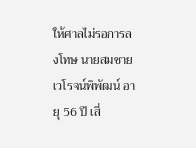ให้ศาลไม่รอการลงโทษ นายสมชาย เวโรจน์พิพัฒน์ อายุ 56 ปี เสี่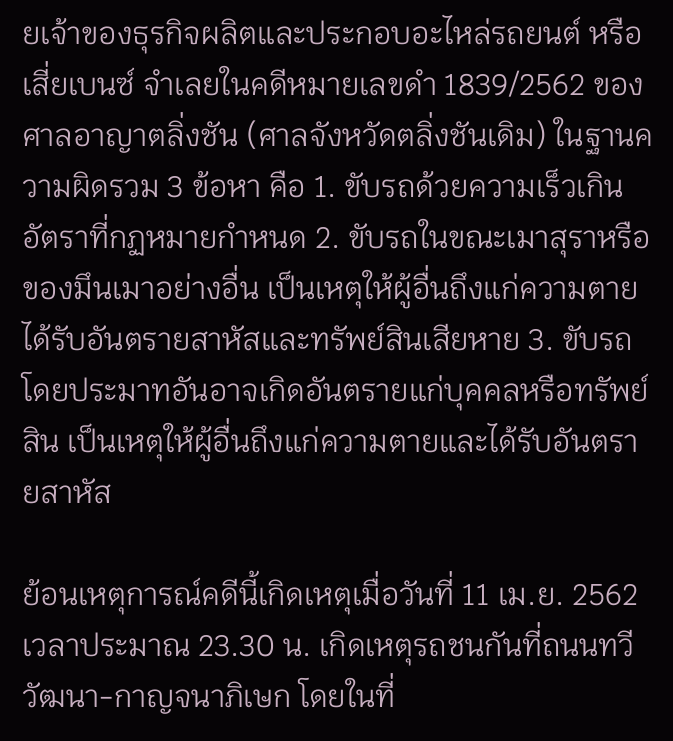ยเจ้าของธุรกิจผลิตและประกอบอะไหล่รถยนต์ หรือเสี่ยเบนซ์ จำเลยในคดีหมายเลขดำ 1839/2562 ของศาลอาญาตลิ่งชัน (ศาลจังหวัดตลิ่งชันเดิม) ในฐานความผิดรวม 3 ข้อหา คือ 1. ขับรถด้วยความเร็วเกินอัตราที่กฏหมายกำหนด 2. ขับรถในขณะเมาสุราหรือของมึนเมาอย่างอื่น เป็นเหตุให้ผู้อื่นถึงแก่ความตายได้รับอันตรายสาหัสและทรัพย์สินเสียหาย 3. ขับรถโดยประมาทอันอาจเกิดอันตรายแก่บุคคลหรือทรัพย์สิน เป็นเหตุให้ผู้อื่นถึงแก่ความตายและได้รับอันตรายสาหัส

ย้อนเหตุการณ์คดีนี้เกิดเหตุเมื่อวันที่ 11 เม.ย. 2562 เวลาประมาณ 23.30 น. เกิดเหตุรถชนกันที่ถนนทวีวัฒนา-กาญจนาภิเษก โดยในที่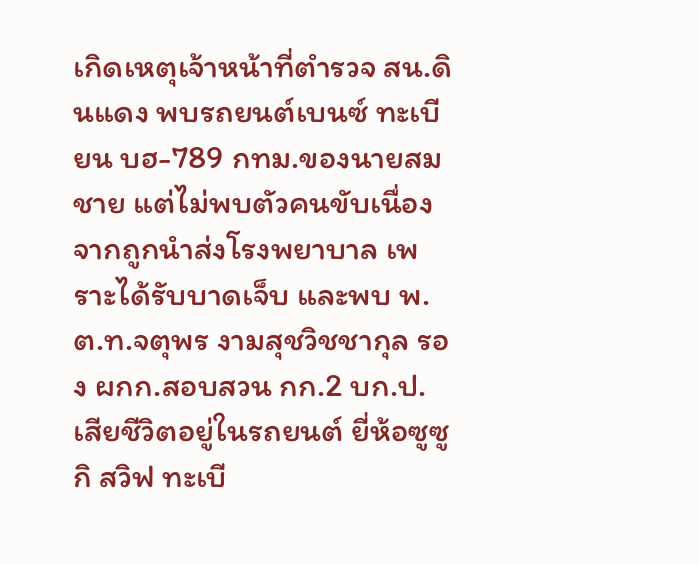เกิดเหตุเจ้าหน้าที่ตำรวจ สน.ดินแดง พบรถยนต์เบนซ์ ทะเบียน บฮ-789 กทม.ของนายสมชาย แต่ไม่พบตัวคนขับเนื่องจากถูกนำส่งโรงพยาบาล เพราะได้รับบาดเจ็บ และพบ พ.ต.ท.จตุพร งามสุชวิชชากุล รอง ผกก.สอบสวน กก.2 บก.ป. เสียชีวิตอยู่ในรถยนต์ ยี่ห้อซูซูกิ สวิฟ ทะเบี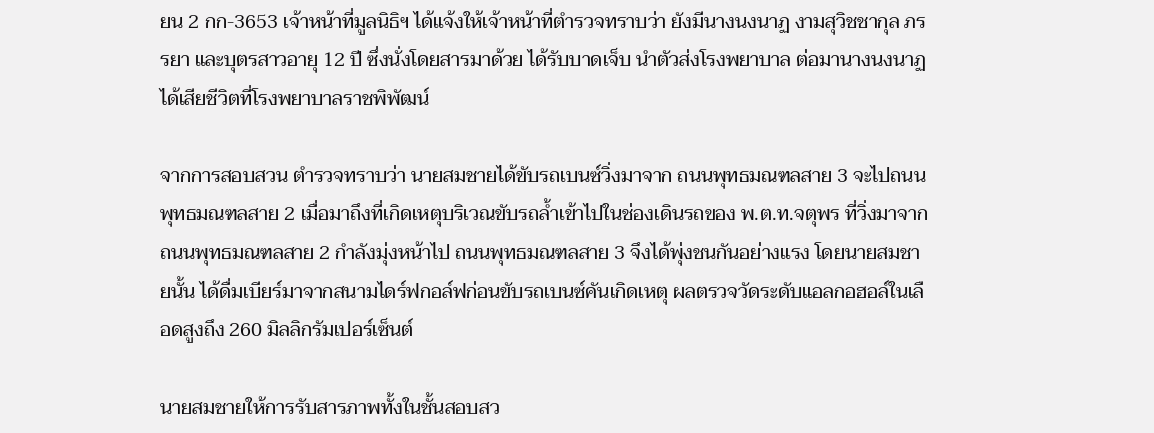ยน 2 กก-3653 เจ้าหน้าที่มูลนิธิฯ ได้แจ้งให้เจ้าหน้าที่ตำรวจทราบว่า ยังมีนางนงนาฏ งามสุวิชชากุล ภรรยา และบุตรสาวอายุ 12 ปี ซึ่งนั่งโดยสารมาด้วย ได้รับบาดเจ็บ นำตัวส่งโรงพยาบาล ต่อมานางนงนาฏได้เสียชีวิตที่โรงพยาบาลราชพิพัฒน์

จากการสอบสวน ตำรวจทราบว่า นายสมชายได้ขับรถเบนซ์วิ่งมาจาก ถนนพุทธมณฑลสาย 3 จะไปถนนพุทธมณฑลสาย 2 เมื่อมาถึงที่เกิดเหตุบริเวณขับรถล้ำเข้าไปในช่องเดินรถของ พ.ต.ท.จตุพร ที่วิ่งมาจากถนนพุทธมณฑลสาย 2 กำลังมุ่งหน้าไป ถนนพุทธมณฑลสาย 3 จึงได้พุ่งชนกันอย่างแรง โดยนายสมชายนั้น ได้ดื่มเบียร์มาจากสนามไดร์ฟกอล์ฟก่อนขับรถเบนซ์คันเกิดเหตุ ผลตรวจวัดระดับแอลกอฮอล์ในเลือดสูงถึง 260 มิลลิกรัมเปอร์เซ็นต์

นายสมชายให้การรับสารภาพทั้งในชั้นสอบสว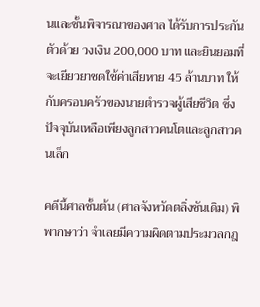นและชั้นพิจารณาของศาล ได้รับการประกันตัวด้วย วงเงิน 200,000 บาท และยินยอมที่จะเยียวยาชดใช้ค่าเสียหาย 45 ล้านบาท ให้กับครอบครัวของนายตำรวจผู้เสียชีวิต ซึ่งปัจจุบันเหลือเพียงลูกสาวคนโตและลูกสาวคนเล็ก

คดีนี้ศาลชั้นต้น (ศาลจังหวัดตลิ่งชันเดิม) พิพากษาว่า จำเลยมีความผิดตามประมวลกฎ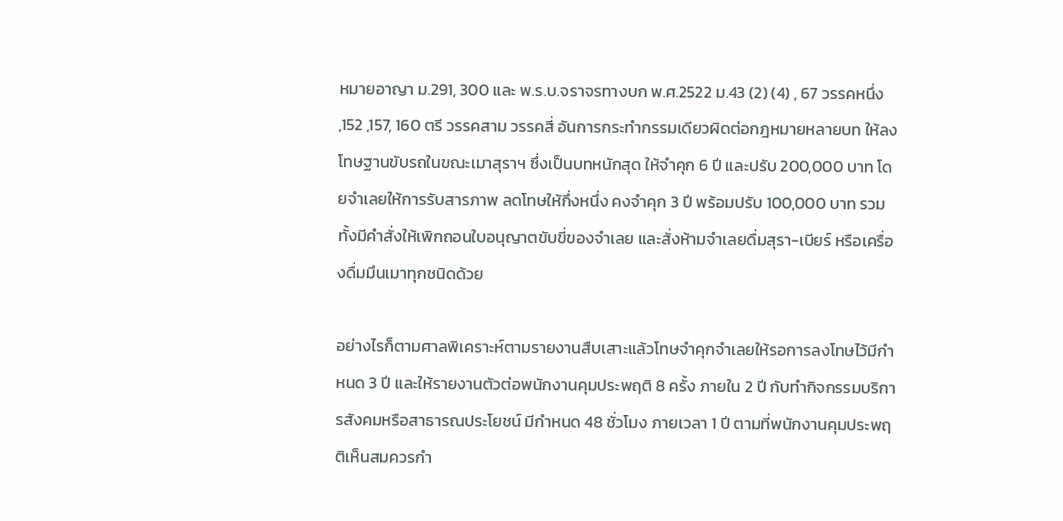หมายอาญา ม.291, 300 และ พ.ร.บ.จราจรทางบก พ.ศ.2522 ม.43 (2) (4) , 67 วรรคหนึ่ง ,152 ,157, 160 ตรี วรรคสาม วรรคสี่ อันการกระทำกรรมเดียวผิดต่อกฎหมายหลายบท ให้ลงโทษฐานขับรถในขณะเมาสุราฯ ซึ่งเป็นบทหนักสุด ให้จำคุก 6 ปี และปรับ 200,000 บาท โดยจำเลยให้การรับสารภาพ ลดโทษให้กึ่งหนึ่ง คงจำคุก 3 ปี พร้อมปรับ 100,000 บาท รวมทั้งมีคำสั่งให้เพิกถอนใบอนุญาตขับขี่ของจำเลย และสั่งห้ามจำเลยดื่มสุรา-เบียร์ หรือเครื่องดื่มมึนเมาทุกชนิดด้วย

อย่างไรก็ตามศาลพิเคราะห์ตามรายงานสืบเสาะแล้วโทษจำคุกจำเลยให้รอการลงโทษไว้มีกำหนด 3 ปี และให้รายงานตัวต่อพนักงานคุมประพฤติ 8 ครั้ง ภายใน 2 ปี กับทำกิจกรรมบริการสังคมหรือสาธารณประโยชน์ มีกำหนด 48 ชั่วโมง ภายเวลา 1 ปี ตามที่พนักงานคุมประพฤติเห็นสมควรกำ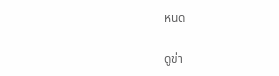หนด

ดูข่า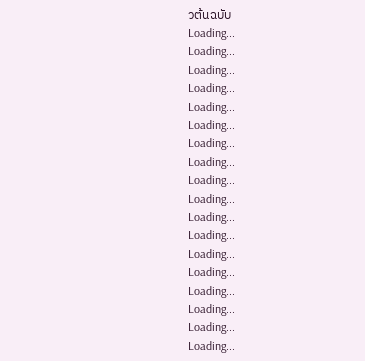วต้นฉบับ
Loading...
Loading...
Loading...
Loading...
Loading...
Loading...
Loading...
Loading...
Loading...
Loading...
Loading...
Loading...
Loading...
Loading...
Loading...
Loading...
Loading...
Loading...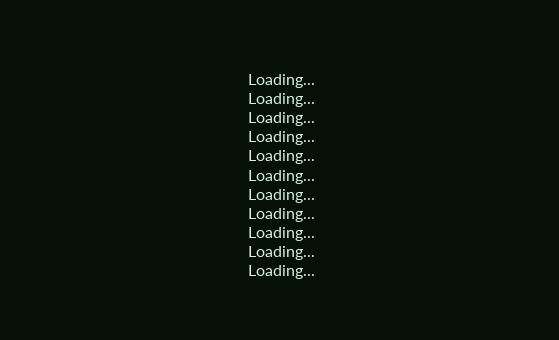Loading...
Loading...
Loading...
Loading...
Loading...
Loading...
Loading...
Loading...
Loading...
Loading...
Loading...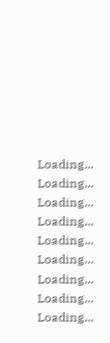Loading...
Loading...
Loading...
Loading...
Loading...
Loading...
Loading...
Loading...
Loading...